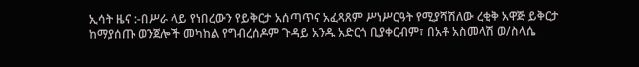ኢሳት ዜና :-በሥራ ላይ የነበረውን የይቅርታ አሰጣጥና አፈጻጸም ሥነሥርዓት የሚያሻሽለው ረቂቅ አዋጅ ይቅርታ ከማያሰጡ ወንጀሎች መካከል የግብረሰዶም ጉዳይ አንዱ አድርጎ ቢያቀርብም፣ በአቶ አስመላሽ ወ/ስላሴ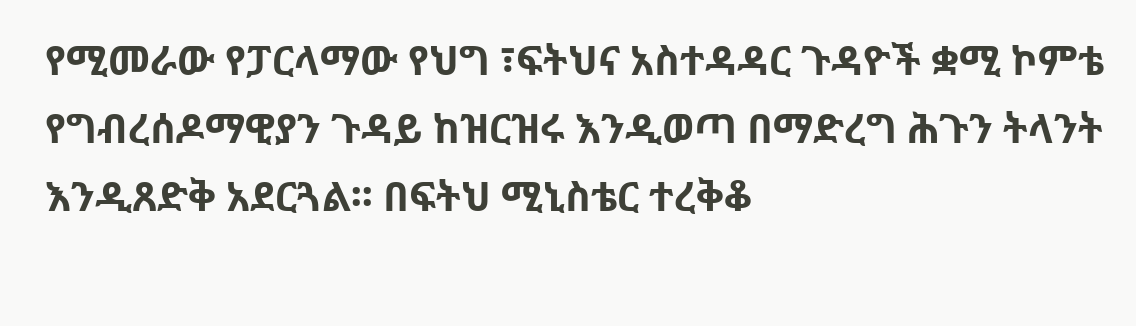የሚመራው የፓርላማው የህግ ፣ፍትህና አስተዳዳር ጉዳዮች ቋሚ ኮምቴ የግብረሰዶማዊያን ጉዳይ ከዝርዝሩ እንዲወጣ በማድረግ ሕጉን ትላንት እንዲጸድቅ አደርጓል፡፡ በፍትህ ሚኒስቴር ተረቅቆ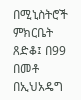በሚኒስትሮች ምክርቤት ጸድቆ፤ በ99 በመቶ በኢህአዴግ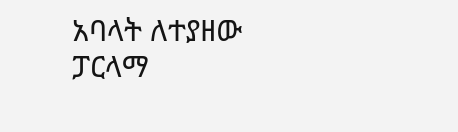አባላት ለተያዘው ፓርላማ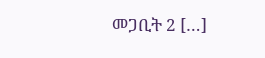መጋቢት 2 […]